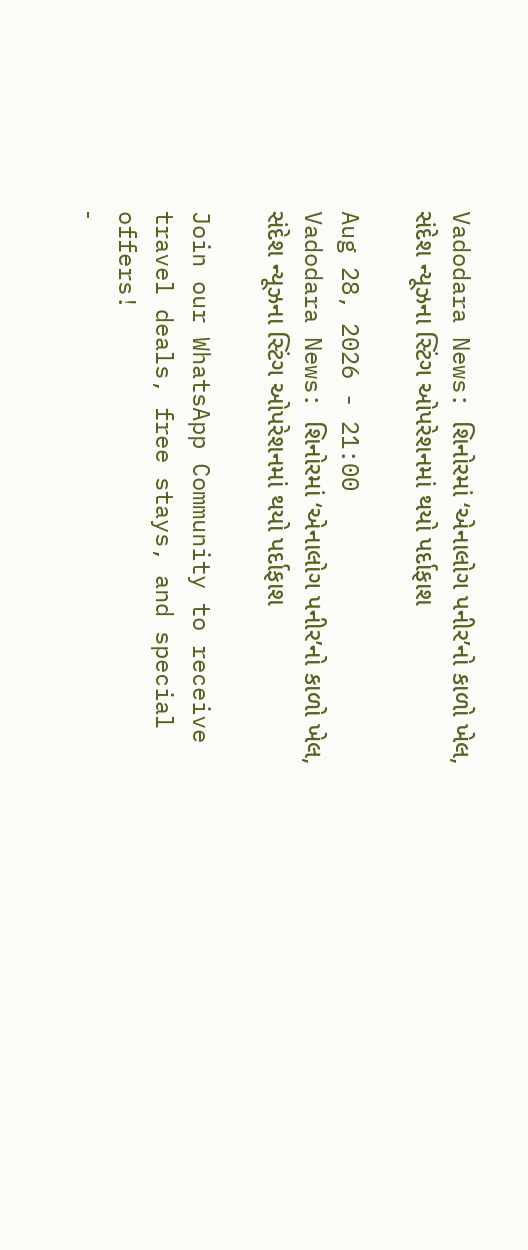Vadodara News: શિનોરમાં ‘એનાલોગ પનીર’નો કાળો ખેલ, સંદેશ ન્યૂઝના સ્ટિંગ ઓપરેશનમાં થયો પર્દાફાશ

Aug 28, 2026 - 21:00
Vadodara News: શિનોરમાં ‘એનાલોગ પનીર’નો કાળો ખેલ, સંદેશ ન્યૂઝના સ્ટિંગ ઓપરેશનમાં થયો પર્દાફાશ

Join our WhatsApp Community to receive travel deals, free stays, and special offers!
-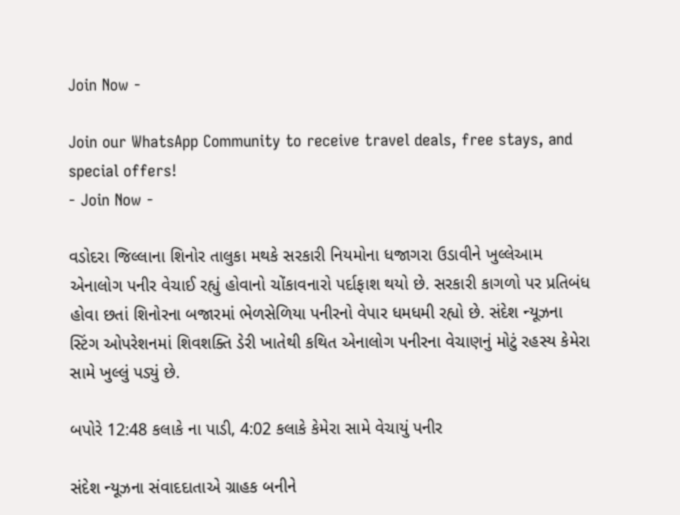Join Now -

Join our WhatsApp Community to receive travel deals, free stays, and special offers!
- Join Now -

વડોદરા જિલ્લાના શિનોર તાલુકા મથકે સરકારી નિયમોના ધજાગરા ઉડાવીને ખુલ્લેઆમ એનાલોગ પનીર વેચાઈ રહ્યું હોવાનો ચોંકાવનારો પર્દાફાશ થયો છે. સરકારી કાગળો પર પ્રતિબંધ હોવા છતાં શિનોરના બજારમાં ભેળસેળિયા પનીરનો વેપાર ધમધમી રહ્યો છે. સંદેશ ન્યૂઝના સ્ટિંગ ઓપરેશનમાં શિવશક્તિ ડેરી ખાતેથી કથિત એનાલોગ પનીરના વેચાણનું મોટું રહસ્ય કેમેરા સામે ખુલ્લું પડ્યું છે.

બપોરે 12:48 કલાકે ના પાડી, 4:02 કલાકે કેમેરા સામે વેચાયું પનીર

સંદેશ ન્યૂઝના સંવાદદાતાએ ગ્રાહક બનીને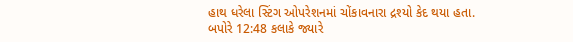હાથ ધરેલા સ્ટિંગ ઓપરેશનમાં ચોંકાવનારા દ્રશ્યો કેદ થયા હતા. બપોરે 12:48 કલાકે જ્યારે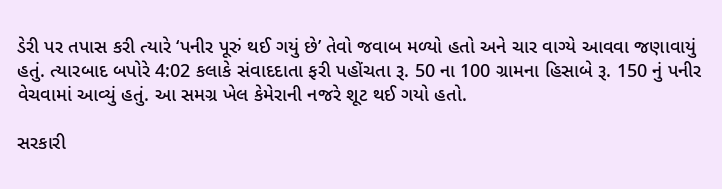ડેરી પર તપાસ કરી ત્યારે ‘પનીર પૂરું થઈ ગયું છે’ તેવો જવાબ મળ્યો હતો અને ચાર વાગ્યે આવવા જણાવાયું હતું. ત્યારબાદ બપોરે 4:02 કલાકે સંવાદદાતા ફરી પહોંચતા રૂ. 50 ના 100 ગ્રામના હિસાબે રૂ. 150 નું પનીર વેચવામાં આવ્યું હતું. આ સમગ્ર ખેલ કેમેરાની નજરે શૂટ થઈ ગયો હતો.

સરકારી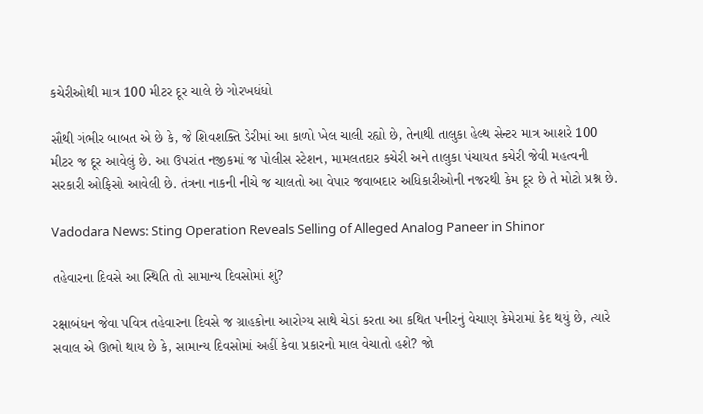કચેરીઓથી માત્ર 100 મીટર દૂર ચાલે છે ગોરખધંધો

સૌથી ગંભીર બાબત એ છે કે, જે શિવશક્તિ ડેરીમાં આ કાળો ખેલ ચાલી રહ્યો છે, તેનાથી તાલુકા હેલ્થ સેન્ટર માત્ર આશરે 100 મીટર જ દૂર આવેલું છે. આ ઉપરાંત નજીકમાં જ પોલીસ સ્ટેશન, મામલતદાર કચેરી અને તાલુકા પંચાયત કચેરી જેવી મહત્વની સરકારી ઓફિસો આવેલી છે. તંત્રના નાકની નીચે જ ચાલતો આ વેપાર જવાબદાર અધિકારીઓની નજરથી કેમ દૂર છે તે મોટો પ્રશ્ન છે.

Vadodara News: Sting Operation Reveals Selling of Alleged Analog Paneer in Shinor

તહેવારના દિવસે આ સ્થિતિ તો સામાન્ય દિવસોમાં શું?

રક્ષાબંધન જેવા પવિત્ર તહેવારના દિવસે જ ગ્રાહકોના આરોગ્ય સાથે ચેડાં કરતા આ કથિત પનીરનું વેચાણ કેમેરામાં કેદ થયું છે, ત્યારે સવાલ એ ઊભો થાય છે કે, સામાન્ય દિવસોમાં અહીં કેવા પ્રકારનો માલ વેચાતો હશે? જો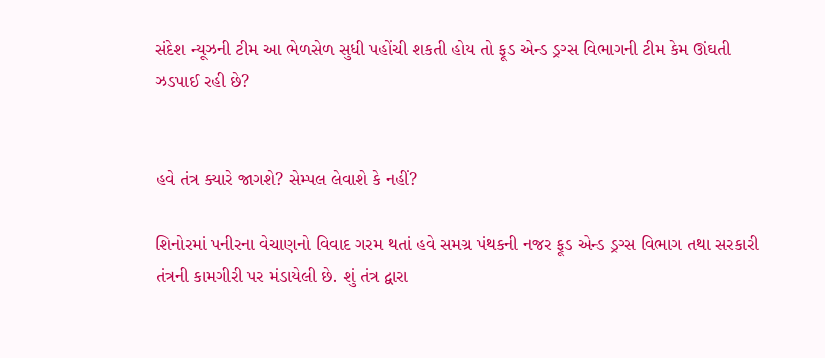સંદેશ ન્યૂઝની ટીમ આ ભેળસેળ સુધી પહોંચી શકતી હોય તો ફૂડ એન્ડ ડ્રગ્સ વિભાગની ટીમ કેમ ઊંઘતી ઝડપાઈ રહી છે?


હવે તંત્ર ક્યારે જાગશે? સેમ્પલ લેવાશે કે નહીં?

શિનોરમાં પનીરના વેચાણનો વિવાદ ગરમ થતાં હવે સમગ્ર પંથકની નજર ફૂડ એન્ડ ડ્રગ્સ વિભાગ તથા સરકારી તંત્રની કામગીરી પર મંડાયેલી છે. શું તંત્ર દ્વારા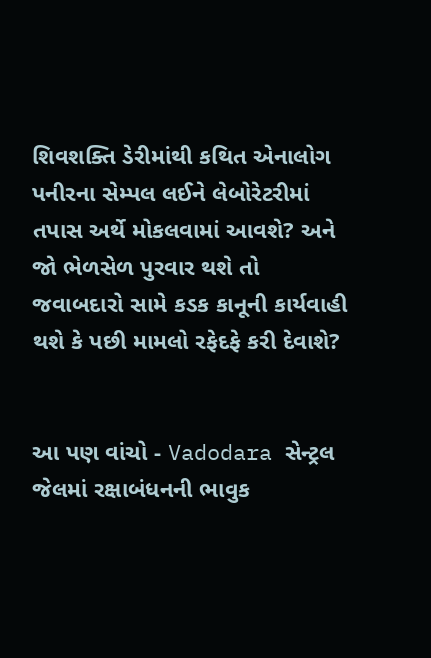શિવશક્તિ ડેરીમાંથી કથિત એનાલોગ પનીરના સેમ્પલ લઈને લેબોરેટરીમાં તપાસ અર્થે મોકલવામાં આવશે? અને જો ભેળસેળ પુરવાર થશે તો જવાબદારો સામે કડક કાનૂની કાર્યવાહી થશે કે પછી મામલો રફેદફે કરી દેવાશે?


આ પણ વાંચો - Vadodara સેન્ટ્રલ જેલમાં રક્ષાબંધનની ભાવુક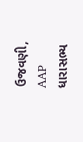ઉજવણી, AAP ધારાસભ્ય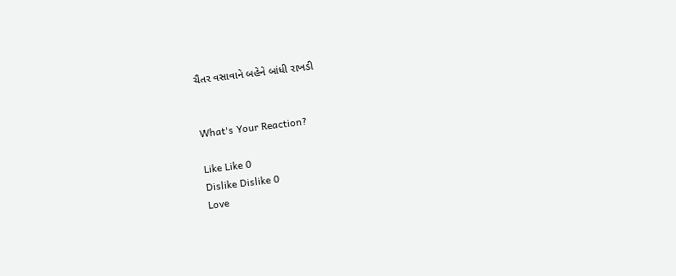ચૈતર વસાવાને બહેને બાંધી રાખડી


What's Your Reaction?

Like Like 0
Dislike Dislike 0
Love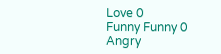Love 0
Funny Funny 0
Angry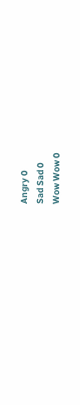Angry 0
Sad Sad 0
Wow Wow 0